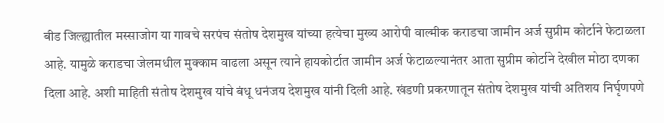बीड जिल्ह्यातील मस्साजोग या गावचे सरपंच संतोष देशमुख यांच्या हत्येचा मुख्य आरोपी वाल्मीक कराडचा जामीन अर्ज सुप्रीम कोर्टाने फेटाळला आहे. यामुळे कराडचा जेलमधील मुक्काम वाढला असून त्याने हायकोर्टात जामीन अर्ज फेटाळल्यानंतर आता सुप्रीम कोर्टाने देखील मोठा दणका दिला आहे. अशी माहिती संतोष देशमुख यांचे बंधू धनंजय देशमुख यांनी दिली आहे. खंडणी प्रकरणातून संतोष देशमुख यांची अतिशय निर्घृणपणे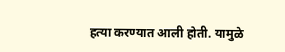हत्या करण्यात आली होती. यामुळे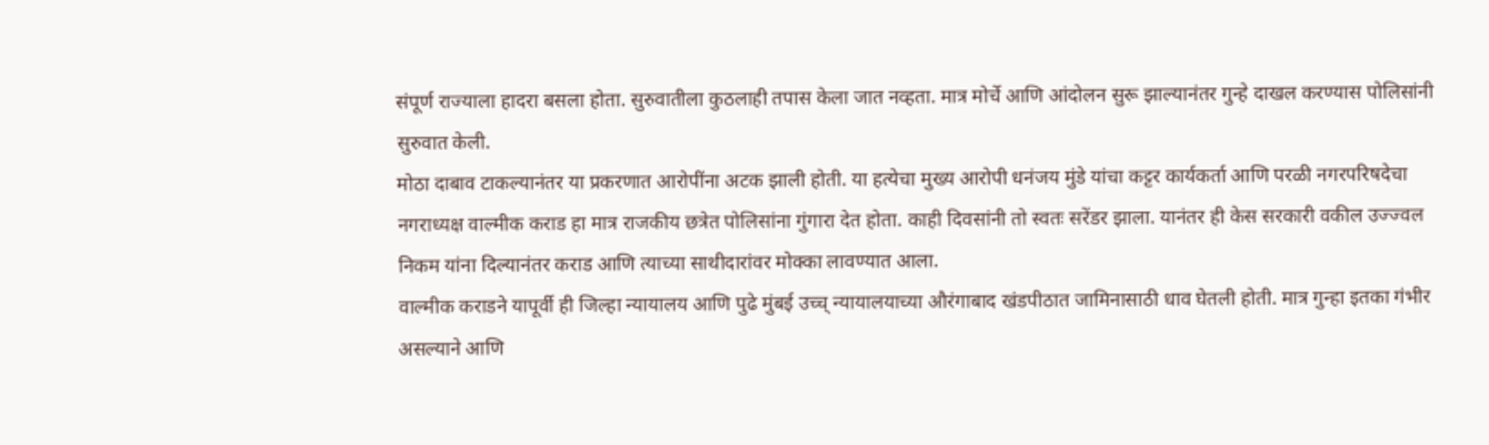संपूर्ण राज्याला हादरा बसला होता. सुरुवातीला कुठलाही तपास केला जात नव्हता. मात्र मोर्चे आणि आंदोलन सुरू झाल्यानंतर गुन्हे दाखल करण्यास पोलिसांनी सुरुवात केली.
मोठा दाबाव टाकल्यानंतर या प्रकरणात आरोपींना अटक झाली होती. या हत्येचा मुख्य आरोपी धनंजय मुंडे यांचा कट्टर कार्यकर्ता आणि परळी नगरपरिषदेचा नगराध्यक्ष वाल्मीक कराड हा मात्र राजकीय छत्रेत पोलिसांना गुंगारा देत होता. काही दिवसांनी तो स्वतः सरेंडर झाला. यानंतर ही केस सरकारी वकील उज्ज्वल निकम यांना दिल्यानंतर कराड आणि त्याच्या साथीदारांवर मोक्का लावण्यात आला.
वाल्मीक कराडने यापूर्वी ही जिल्हा न्यायालय आणि पुढे मुंबई उच्च् न्यायालयाच्या औरंगाबाद खंडपीठात जामिनासाठी धाव घेतली होती. मात्र गुन्हा इतका गंभीर असल्याने आणि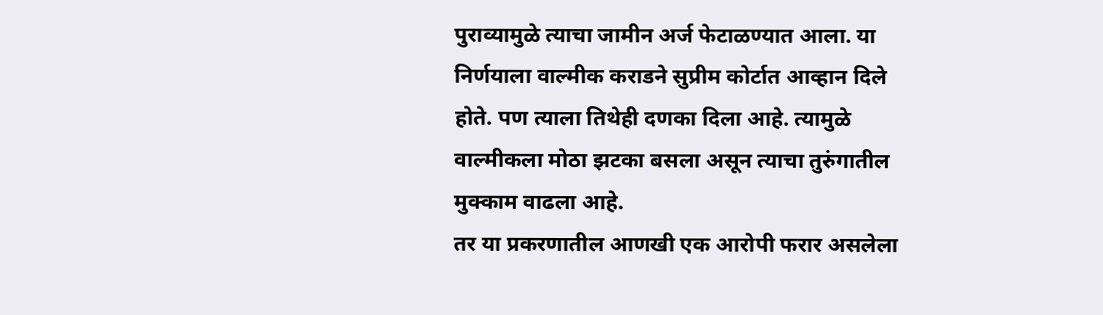पुराव्यामुळे त्याचा जामीन अर्ज फेटाळण्यात आला. या निर्णयाला वाल्मीक कराडने सुप्रीम कोर्टात आव्हान दिले होते. पण त्याला तिथेही दणका दिला आहे. त्यामुळे वाल्मीकला मोठा झटका बसला असून त्याचा तुरुंगातील मुक्काम वाढला आहे.
तर या प्रकरणातील आणखी एक आरोपी फरार असलेला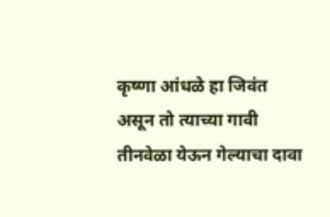कृष्णा आंधळे हा जिवंत असून तो त्याच्या गावी तीनवेळा येऊन गेल्याचा दावा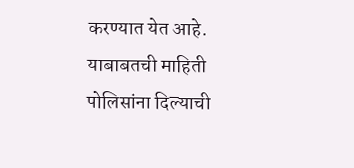करण्यात येत आहे. याबाबतची माहिती पोलिसांना दिल्याची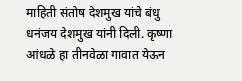माहिती संतोष देशमुख यांचे बंधु धनंजय देशमुख यांनी दिली. कृष्णा आंधळे हा तीनवेळा गावात येऊन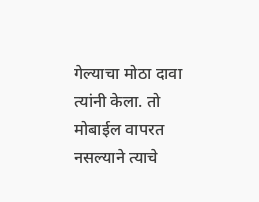गेल्याचा मोठा दावा त्यांनी केला. तो मोबाईल वापरत नसल्याने त्याचे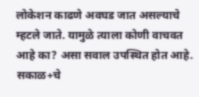लोकेशन काढणे अवघड जात असल्याचे म्हटले जाते. यामुळे त्याला कोणी वाचवत आहे का? असा सवाल उपस्थित होत आहे.
सकाळ+चे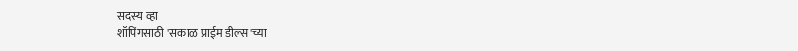सदस्य व्हा
शॉपिंगसाठी 'सकाळ प्राईम डील्स'च्या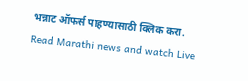भन्नाट ऑफर्स पाहण्यासाठी क्लिक करा.
Read Marathi news and watch Live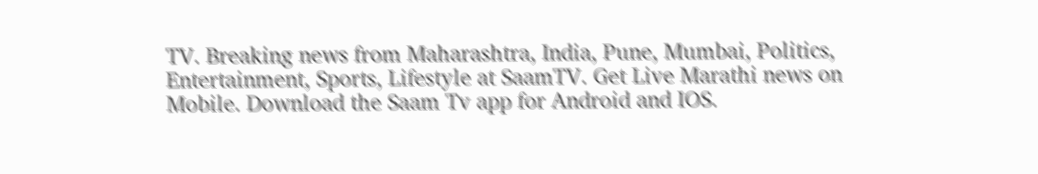TV. Breaking news from Maharashtra, India, Pune, Mumbai, Politics, Entertainment, Sports, Lifestyle at SaamTV. Get Live Marathi news on Mobile. Download the Saam Tv app for Android and IOS.